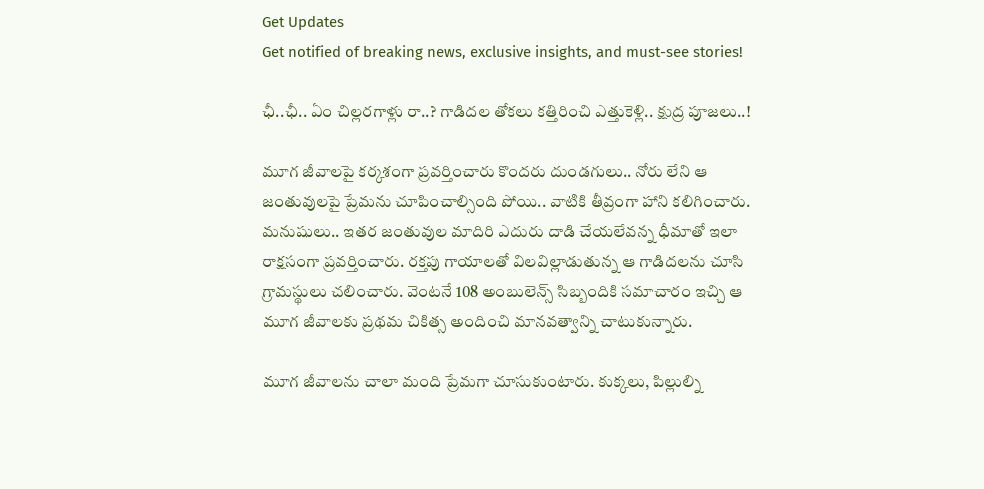Get Updates
Get notified of breaking news, exclusive insights, and must-see stories!

ఛీ..ఛీ.. ఏం చిల్లరగాళ్లు రా..? గాడిదల తోకలు కత్తిరించి ఎత్తుకెళ్లి.. క్షుద్ర పూజలు..!

మూగ జీవాలపై కర్కశంగా ప్రవర్తించారు కొందరు దుండగులు.. నోరు లేని ఆ జంతువులపై ప్రేమను చూపించాల్సింది పోయి.. వాటికి తీవ్రంగా హాని కలిగించారు. మనుషులు.. ఇతర జంతువుల మాదిరి ఎదురు దాడి చేయలేవన్న ధీమాతో ఇలా రాక్షసంగా ప్రవర్తించారు. రక్తపు గాయాలతో విలవిల్లాడుతున్న ఆ గాడిదలను చూసి గ్రామస్థులు చలించారు. వెంటనే 108 అంబులెన్స్ సిబ్బందికి సమాచారం ఇచ్చి ఆ మూగ జీవాలకు ప్రథమ చికిత్స అందించి మానవత్వాన్ని చాటుకున్నారు.

మూగ జీవాలను చాలా మంది ప్రేమగా చూసుకుంటారు. కుక్కలు, పిల్లుల్ని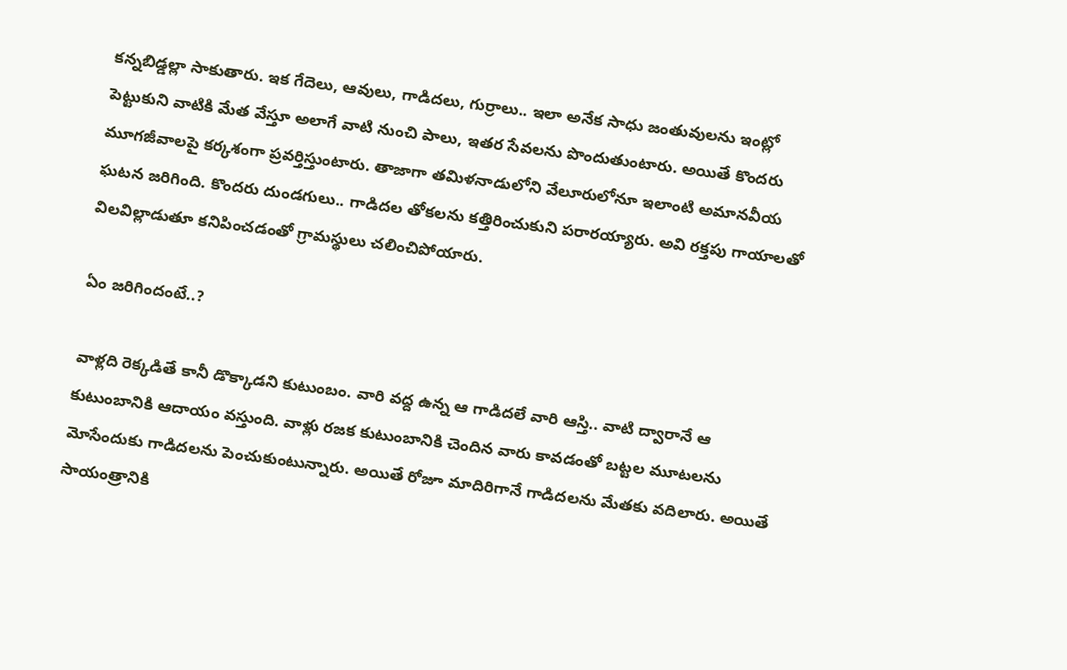కన్నబిడ్డల్లా సాకుతారు. ఇక గేదెలు, ఆవులు, గాడిదలు, గుర్రాలు.. ఇలా అనేక సాధు జంతువులను ఇంట్లో పెట్టుకుని వాటికి మేత వేస్తూ అలాగే వాటి నుంచి పాలు, ఇతర సేవలను పొందుతుంటారు. అయితే కొందరు మూగజీవాలపై కర్కశంగా ప్రవర్తిస్తుంటారు. తాజాగా తమిళనాడులోని వేలూరులోనూ ఇలాంటి అమానవీయ ఘటన జరిగింది. కొందరు దుండగులు.. గాడిదల తోకలను కత్తిరించుకుని పరారయ్యారు. అవి రక్తపు గాయాలతో విలవిల్లాడుతూ కనిపించడంతో గ్రామస్థులు చలించిపోయారు.

ఏం జరిగిందంటే..?

వాళ్లది రెక్కడితే కానీ డొక్కాడని కుటుంబం. వారి వద్ద ఉన్న ఆ గాడిదలే వారి ఆస్తి.. వాటి ద్వారానే ఆ కుటుంబానికి ఆదాయం వస్తుంది. వాళ్లు రజక కుటుంబానికి చెందిన వారు కావడంతో బట్టల మూటలను మోసేందుకు గాడిదలను పెంచుకుంటున్నారు. అయితే రోజూ మాదిరిగానే గాడిదలను మేతకు వదిలారు. అయితే సాయంత్రానికి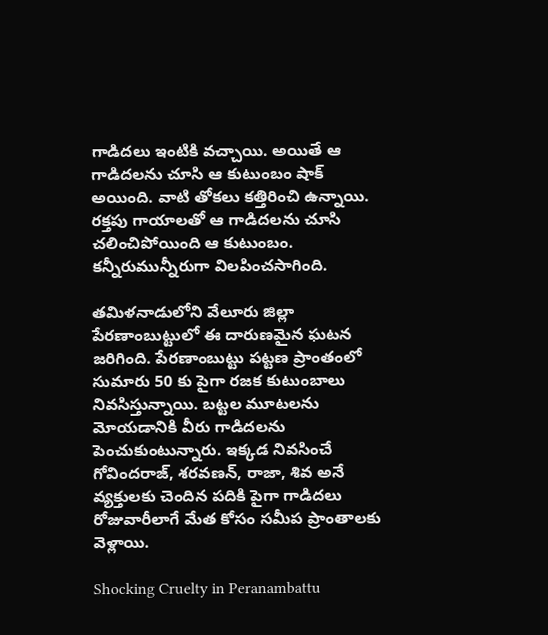గాడిదలు ఇంటికి వచ్చాయి. అయితే ఆ గాడిదలను చూసి ఆ కుటుంబం షాక్ అయింది. వాటి తోకలు కత్తిరించి ఉన్నాయి. రక్తపు గాయాలతో ఆ గాడిదలను చూసి చలించిపోయింది ఆ కుటుంబం. కన్నీరుమున్నీరుగా విలపించసాగింది.

తమిళనాడులోని వేలూరు జిల్లా పేరణాంబుట్టులో ఈ దారుణమైన ఘటన జరిగింది. పేరణాంబుట్టు పట్టణ ప్రాంతంలో సుమారు 50 కు పైగా రజక కుటుంబాలు నివసిస్తున్నాయి. బట్టల మూటలను మోయడానికి వీరు గాడిదలను పెంచుకుంటున్నారు. ఇక్కడ నివసించే గోవిందరాజ్, శరవణన్, రాజా, శివ అనే వ్యక్తులకు చెందిన పదికి పైగా గాడిదలు రోజువారీలాగే మేత కోసం సమీప ప్రాంతాలకు వెళ్లాయి.

Shocking Cruelty in Peranambattu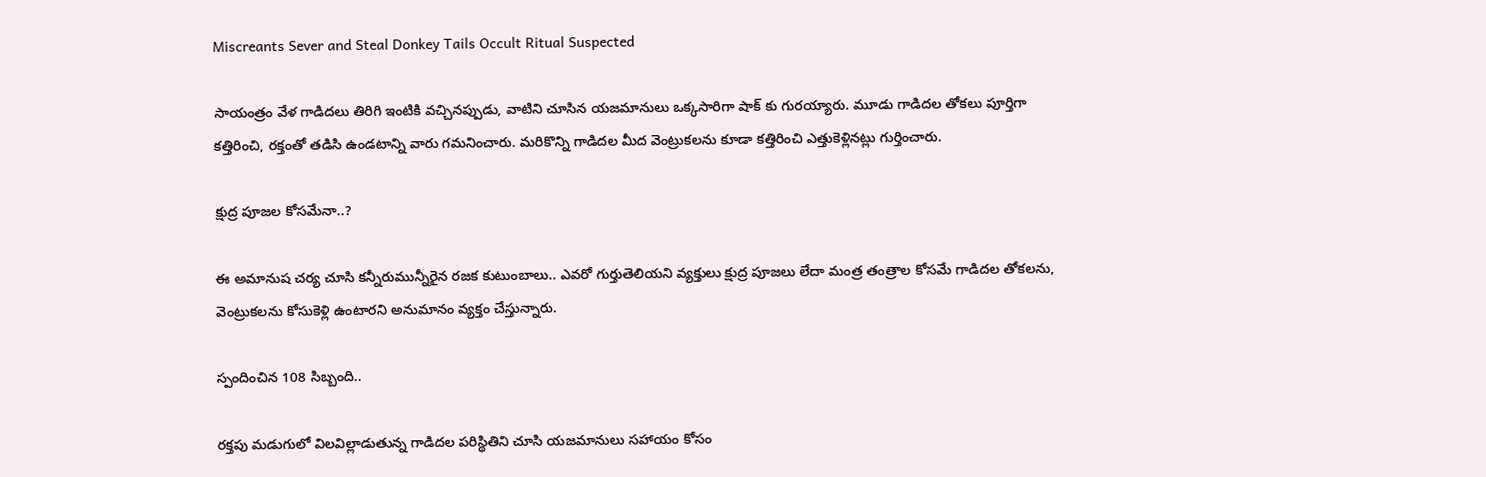Miscreants Sever and Steal Donkey Tails Occult Ritual Suspected

సాయంత్రం వేళ గాడిదలు తిరిగి ఇంటికి వచ్చినప్పుడు, వాటిని చూసిన యజమానులు ఒక్కసారిగా షాక్‌ కు గురయ్యారు. మూడు గాడిదల తోకలు పూర్తిగా కత్తిరించి, రక్తంతో తడిసి ఉండటాన్ని వారు గమనించారు. మరికొన్ని గాడిదల మీద వెంట్రుకలను కూడా కత్తిరించి ఎత్తుకెళ్లినట్లు గుర్తించారు.

క్షుద్ర పూజల కోసమేనా..?

ఈ అమానుష చర్య చూసి కన్నీరుమున్నీరైన రజక కుటుంబాలు.. ఎవరో గుర్తుతెలియని వ్యక్తులు క్షుద్ర పూజలు లేదా మంత్ర తంత్రాల కోసమే గాడిదల తోకలను, వెంట్రుకలను కోసుకెళ్లి ఉంటారని అనుమానం వ్యక్తం చేస్తున్నారు.

స్పందించిన 108 సిబ్బంది..

రక్తపు మడుగులో విలవిల్లాడుతున్న గాడిదల పరిస్థితిని చూసి యజమానులు సహాయం కోసం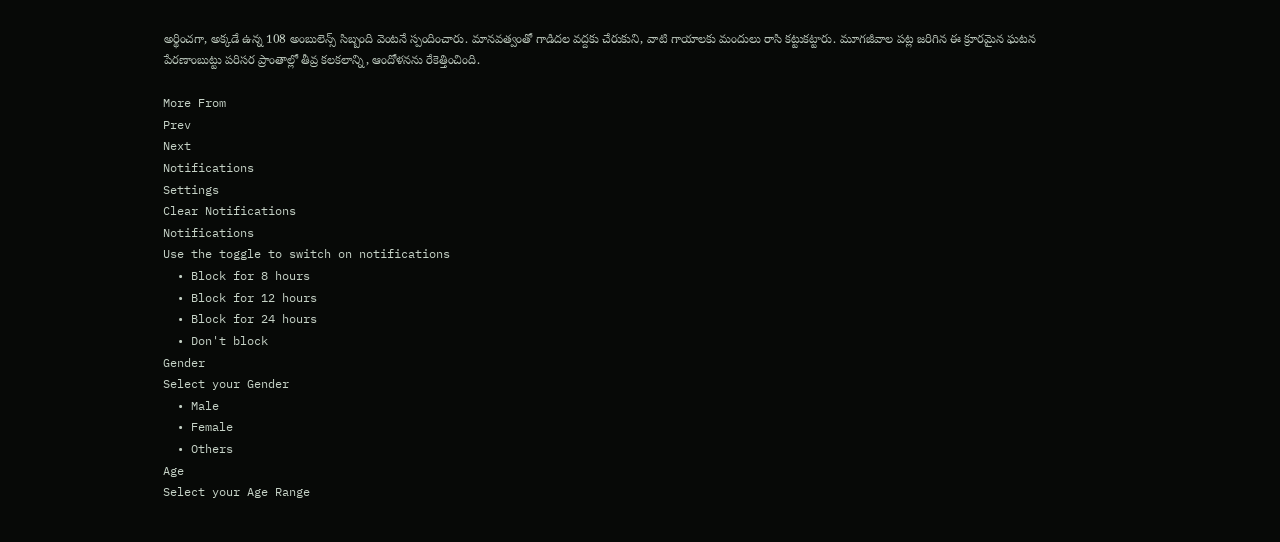అర్థించగా, అక్కడే ఉన్న 108 అంబులెన్స్ సిబ్బంది వెంటనే స్పందించారు. మానవత్వంతో గాడిదల వద్దకు చేరుకుని, వాటి గాయాలకు మందులు రాసి కట్టుకట్టారు. మూగజీవాల పట్ల జరిగిన ఈ క్రూరమైన ఘటన పేరణాంబుట్టు పరిసర ప్రాంతాల్లో తీవ్ర కలకలాన్ని, ఆందోళనను రేకెత్తించింది.

More From
Prev
Next
Notifications
Settings
Clear Notifications
Notifications
Use the toggle to switch on notifications
  • Block for 8 hours
  • Block for 12 hours
  • Block for 24 hours
  • Don't block
Gender
Select your Gender
  • Male
  • Female
  • Others
Age
Select your Age Range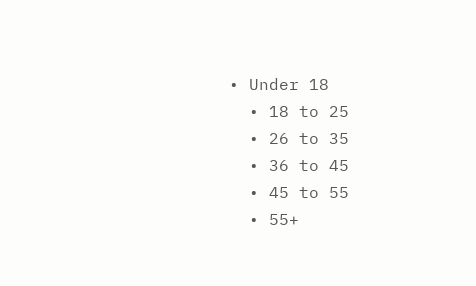• Under 18
  • 18 to 25
  • 26 to 35
  • 36 to 45
  • 45 to 55
  • 55+